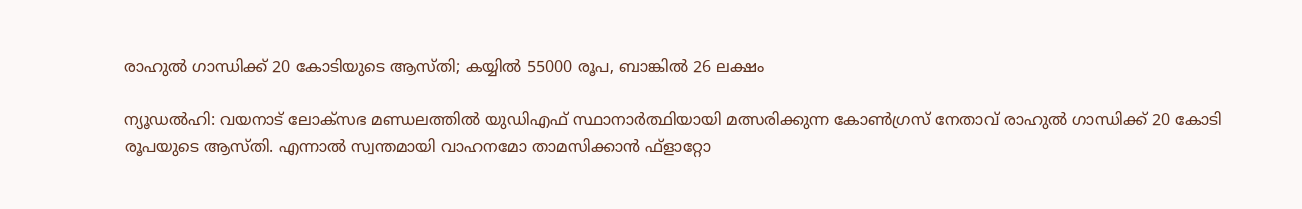രാഹുൽ ഗാന്ധിക്ക് 20 കോടിയുടെ ആസ്തി; കയ്യിൽ 55000 രൂപ, ബാങ്കിൽ 26 ലക്ഷം

ന്യൂഡൽഹി: വയനാട് ലോക്സഭ മണ്ഡലത്തില്‍ യുഡിഎഫ് സ്ഥാനാര്‍ത്ഥിയായി മത്സരിക്കുന്ന കോൺഗ്രസ് നേതാവ് രാഹുൽ ഗാന്ധിക്ക് 20 കോടി രൂപയുടെ ആസ്തി. എന്നാൽ സ്വന്തമായി വാഹനമോ താമസിക്കാൻ ഫ്‌ളാറ്റോ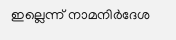ഇല്ലെന്ന് നാമനിർദേശ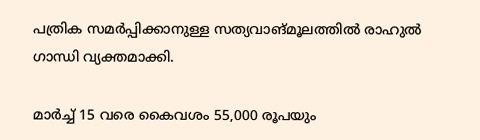പത്രിക സമർപ്പിക്കാനുള്ള സത്യവാങ്മൂലത്തിൽ രാഹുൽ ഗാന്ധി വ്യക്തമാക്കി.

മാര്‍ച്ച് 15 വരെ കൈവശം 55,000 രൂപയും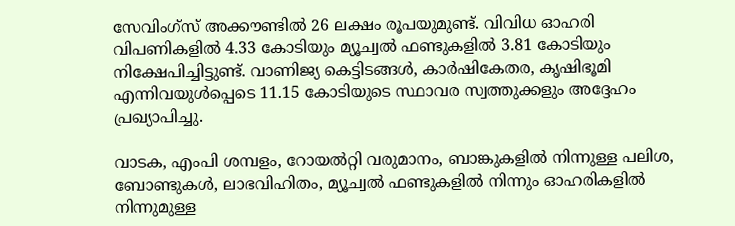സേവിംഗ്‌സ് അക്കൗണ്ടില്‍ 26 ലക്ഷം രൂപയുമുണ്ട്. വിവിധ ഓഹരി വിപണികളില്‍ 4.33 കോടിയും മ്യൂച്വല്‍ ഫണ്ടുകളില്‍ 3.81 കോടിയും നിക്ഷേപിച്ചിട്ടുണ്ട്. വാണിജ്യ കെട്ടിടങ്ങള്‍, കാര്‍ഷികേതര, കൃഷിഭൂമി എന്നിവയുള്‍പ്പെടെ 11.15 കോടിയുടെ സ്ഥാവര സ്വത്തുക്കളും അദ്ദേഹം പ്രഖ്യാപിച്ചു.

വാടക, എംപി ശമ്പളം, റോയല്‍റ്റി വരുമാനം, ബാങ്കുകളില്‍ നിന്നുള്ള പലിശ, ബോണ്ടുകള്‍, ലാഭവിഹിതം, മ്യൂച്വല്‍ ഫണ്ടുകളില്‍ നിന്നും ഓഹരികളില്‍ നിന്നുമുള്ള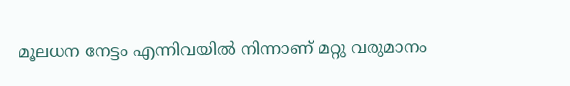മൂലധന നേട്ടം എന്നിവയില്‍ നിന്നാണ് മറ്റു വരുമാനം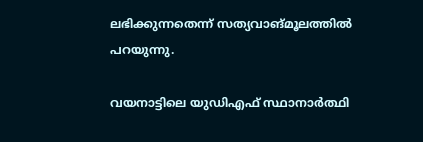ലഭിക്കുന്നതെന്ന് സത്യവാങ്മൂലത്തില്‍ പറയുന്നു.

വയനാട്ടിലെ യുഡിഎഫ് സ്ഥാനാര്‍ത്ഥി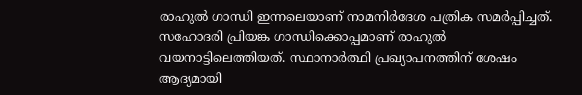രാഹുല്‍ ഗാന്ധി ഇന്നലെയാണ് നാമനിർദേശ പത്രിക സമർപ്പിച്ചത്. സഹോദരി പ്രിയങ്ക ഗാന്ധിക്കൊപ്പമാണ് രാഹുല്‍ വയനാട്ടിലെത്തിയത്. സ്ഥാനാര്‍ത്ഥി പ്രഖ്യാപനത്തിന് ശേഷം ആദ്യമായി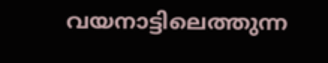വയനാട്ടിലെത്തുന്ന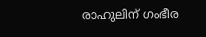രാഹുലിന് ഗംഭീര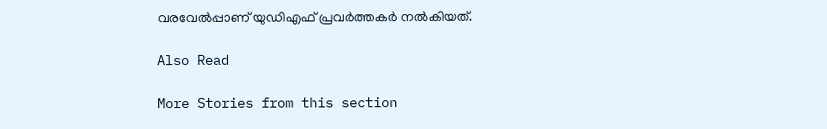വരവേൽപ്പാണ് യുഡിഎഫ് പ്രവര്‍ത്തകര്‍ നല്‍കിയത്.

Also Read

More Stories from this section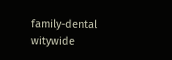family-dental
witywide